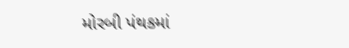મોરબી પંથકમાં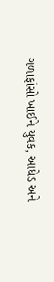ગળાફાંસો ખાઈને યુવક, આધેડ અને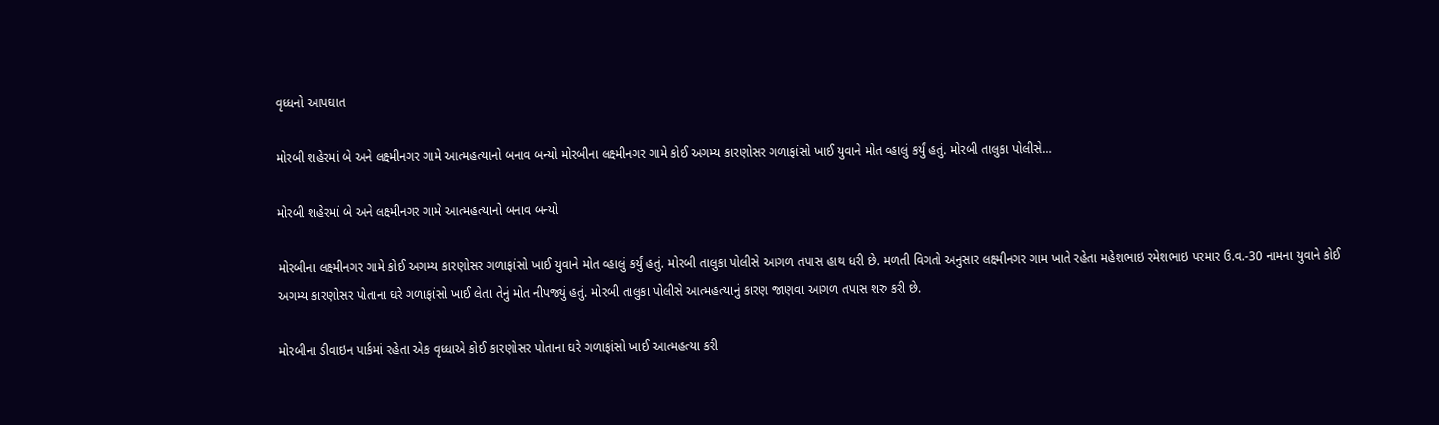વૃધ્ધનો આપઘાત

મોરબી શહેરમાં બે અને લક્ષ્મીનગર ગામે આત્મહત્યાનો બનાવ બન્યો મોરબીના લક્ષ્મીનગર ગામે કોઈ અગમ્ય કારણોસર ગળાફાંસો ખાઈ યુવાને મોત વ્હાલું કર્યું હતું. મોરબી તાલુકા પોલીસે…

મોરબી શહેરમાં બે અને લક્ષ્મીનગર ગામે આત્મહત્યાનો બનાવ બન્યો

મોરબીના લક્ષ્મીનગર ગામે કોઈ અગમ્ય કારણોસર ગળાફાંસો ખાઈ યુવાને મોત વ્હાલું કર્યું હતું. મોરબી તાલુકા પોલીસે આગળ તપાસ હાથ ધરી છે. મળતી વિગતો અનુસાર લક્ષ્મીનગર ગામ ખાતે રહેતા મહેશભાઇ રમેશભાઇ પરમાર ઉ.વ.-30 નામના યુવાને કોઈ અગમ્ય કારણોસર પોતાના ઘરે ગળાફાંસો ખાઈ લેતા તેનું મોત નીપજ્યું હતું. મોરબી તાલુકા પોલીસે આત્મહત્યાનું કારણ જાણવા આગળ તપાસ શરુ કરી છે.

મોરબીના ડીવાઇન પાર્કમાં રહેતા એક વૃધ્ધાએ કોઈ કારણોસર પોતાના ઘરે ગળાફાંસો ખાઈ આત્મહત્યા કરી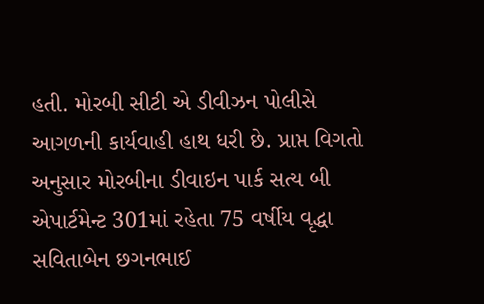હતી. મોરબી સીટી એ ડીવીઝન પોલીસે આગળની કાર્યવાહી હાથ ધરી છે. પ્રાપ્ત વિગતો અનુસાર મોરબીના ડીવાઇન પાર્ક સત્ય બી એપાર્ટમેન્ટ 301માં રહેતા 75 વર્ષીય વૃદ્ધા સવિતાબેન છગનભાઈ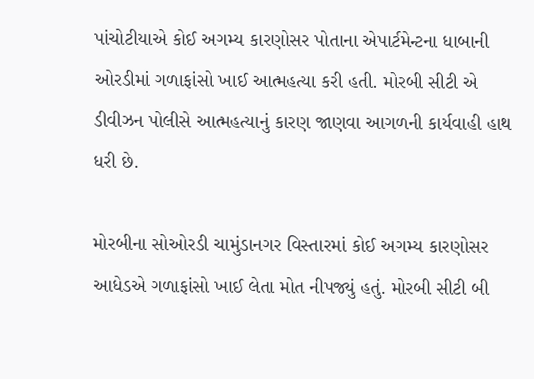પાંચોટીયાએ કોઈ અગમ્ય કારણોસર પોતાના એપાર્ટમેન્ટના ધાબાની ઓરડીમાં ગળાફાંસો ખાઈ આત્મહત્યા કરી હતી. મોરબી સીટી એ ડીવીઝન પોલીસે આત્મહત્યાનું કારણ જાણવા આગળની કાર્યવાહી હાથ ધરી છે.

મોરબીના સોઓરડી ચામુંડાનગર વિસ્તારમાં કોઈ અગમ્ય કારણોસર આધેડએ ગળાફાંસો ખાઈ લેતા મોત નીપજ્યું હતું. મોરબી સીટી બી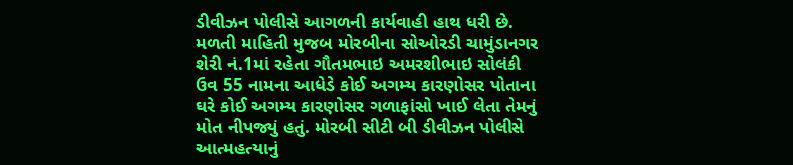ડીવીઝન પોલીસે આગળની કાર્યવાહી હાથ ધરી છે. મળતી માહિતી મુજબ મોરબીના સોઓરડી ચામુંડાનગર શેરી નં.1માં રહેતા ગૌતમભાઇ અમરશીભાઇ સોલંકી ઉવ 55 નામના આધેડે કોઈ અગમ્ય કારણોસર પોતાના ઘરે કોઈ અગમ્ય કારણોસર ગળાફાંસો ખાઈ લેતા તેમનું મોત નીપજ્યું હતું. મોરબી સીટી બી ડીવીઝન પોલીસે આત્મહત્યાનું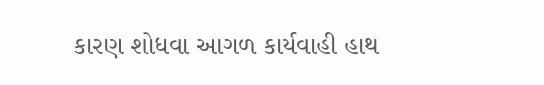કારણ શોધવા આગળ કાર્યવાહી હાથ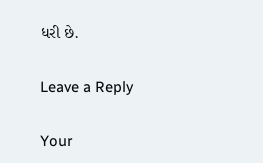ધરી છે.

Leave a Reply

Your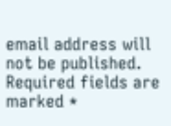email address will not be published. Required fields are marked *